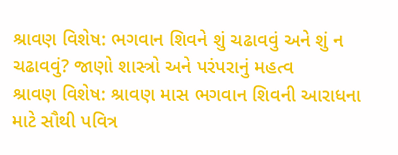શ્રાવણ વિશેષ: ભગવાન શિવને શું ચઢાવવું અને શું ન ચઢાવવું? જાણો શાસ્ત્રો અને પરંપરાનું મહત્વ
શ્રાવણ વિશેષ: શ્રાવણ માસ ભગવાન શિવની આરાધના માટે સૌથી પવિત્ર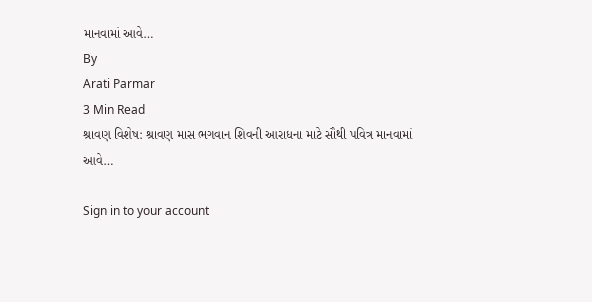માનવામાં આવે…
By
Arati Parmar
3 Min Read
શ્રાવણ વિશેષ: શ્રાવણ માસ ભગવાન શિવની આરાધના માટે સૌથી પવિત્ર માનવામાં આવે…

Sign in to your account